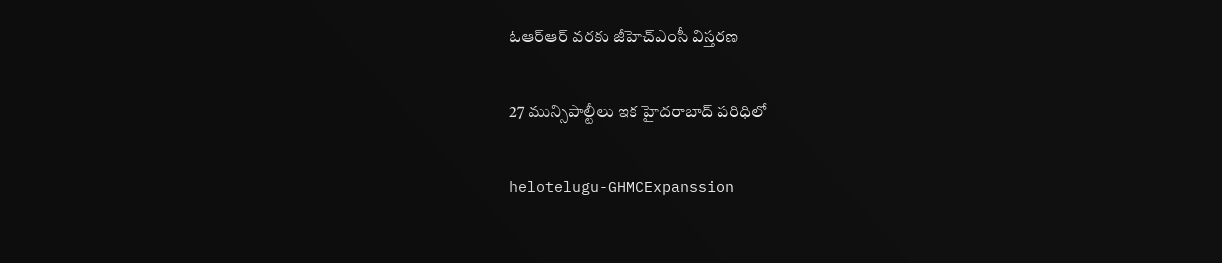ఓఆర్ఆర్ వ‌ర‌కు జీహెచ్ఎంసీ విస్త‌ర‌ణ

27 మున్సిపాల్టీలు ఇక హైద‌రాబాద్ ప‌రిధిలో

helotelugu-GHMCExpanssion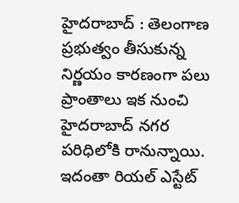హైద‌రాబాద్ : తెలంగాణ ప్ర‌భుత్వం తీసుకున్న నిర్ణ‌యం కార‌ణంగా ప‌లు ప్రాంతాలు ఇక నుంచి హైద‌రాబాద్ న‌గ‌ర ప‌రిధిలోకి రానున్నాయి. ఇదంతా రియ‌ల్ ఎస్టేట్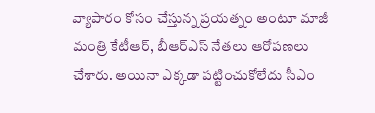వ్యాపారం కోసం చేస్తున్న ప్ర‌య‌త్నం అంటూ మాజీ మంత్రి కేటీఆర్, బీఆర్ఎస్ నేత‌లు ఆరోప‌ణ‌లు చేశారు. అయినా ఎక్క‌డా ప‌ట్టించుకోలేదు సీఎం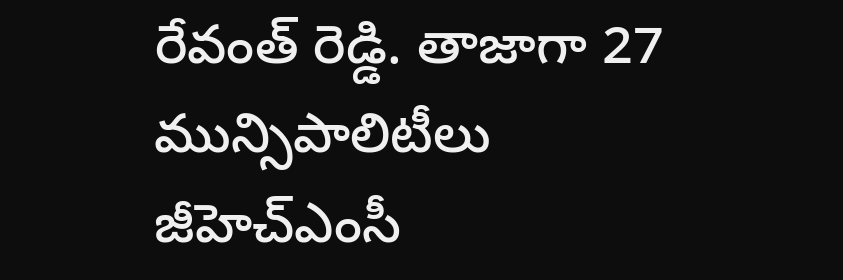రేవంత్ రెడ్డి. తాజాగా 27 మున్సిపాలిటీలు జీహెచ్ఎంసీ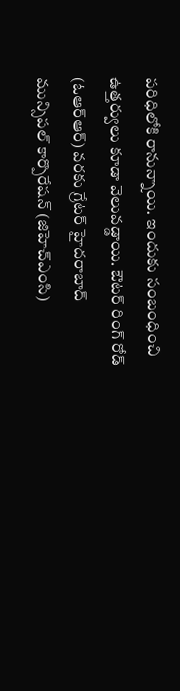ప‌రిధిలోకి రానున్నాయి. ఇందుకు సంబంధించి ఉత్త‌ర్వులు కూడా వెలువ‌డ్డాయి. ఔటర్ రింగ్ రోడ్ (ఓఆర్ఆర్) వరకు గ్రేటర్ హైదరాబాద్ మున్సిపల్ కార్పొరేషన్ (జిహెచ్ఎంసి)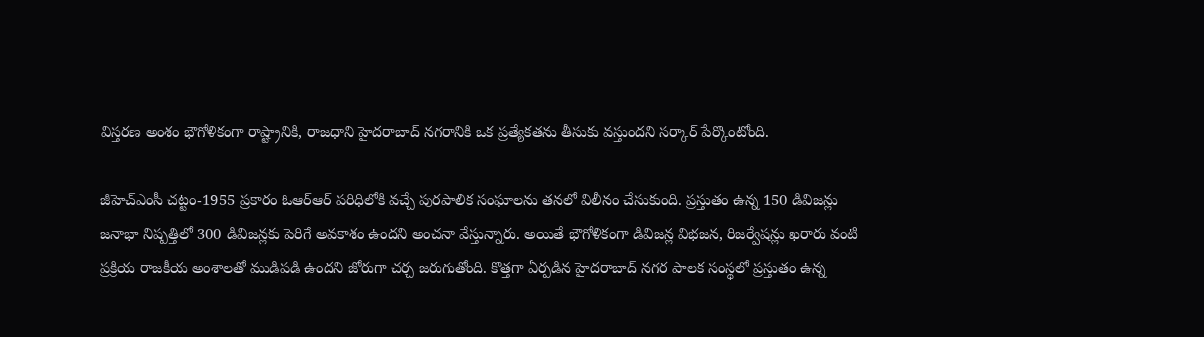విస్తరణ అంశం భౌగోళికంగా రాష్ట్రానికి, రాజధాని హైదరాబాద్ నగరానికి ఒక ప్రత్యేకతను తీసుకు వ‌స్తుంద‌ని స‌ర్కార్ పేర్కొంటోంది.

జీహెచ్ఎంసీ చట్టం-1955 ప్ర‌కారం ఓఆర్ఆర్ ప‌రిధిలోకి వ‌చ్చే పుర‌పాలిక సంఘాల‌ను త‌న‌లో విలీనం చేసుకుంది. ప్రస్తుతం ఉన్న 150 డివిజన్లు జనాభా నిష్పత్తిలో 300 డివిజన్లకు పెరిగే అవకాశం ఉందని అంచ‌నా వేస్తున్నారు. అయితే భౌగోళికంగా డివిజన్ల విభజన, రిజర్వేషన్లు ఖరారు వంటి ప్రక్రియ రాజకీయ అంశాలతో ముడిపడి ఉంద‌ని జోరుగా చ‌ర్చ జ‌రుగుతోంది. కొత్తగా ఏర్పడిన హైద‌రాబాద్ న‌గ‌ర పాల‌క సంస్థ‌లో ప్ర‌స్తుతం ఉన్న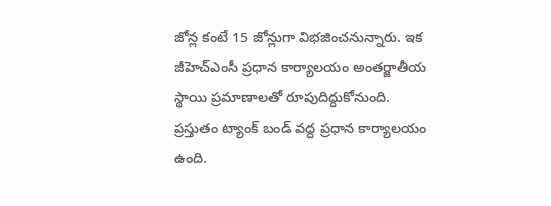జోన్ల కంటే 15 జోన్లుగా విభ‌జించ‌నున్నారు. ఇక జీహెచ్ఎంసీ ప్ర‌ధాన కార్యాల‌యం అంత‌ర్జాతీయ స్థాయి ప్ర‌మాణాల‌తో రూపుదిద్దుకోనుంది. ప్ర‌స్తుతం ట్యాంక్ బండ్ వ‌ద్ద ప్ర‌ధాన కార్యాల‌యం ఉంది.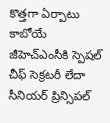కొత్త‌గా ఏర్పాటు కాబోయే జీహెచ్ఎంసీకి స్పెషల్ చీఫ్ సెక్రటరీ లేదా సీనియర్ ప్రిన్సిపల్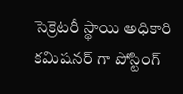సెక్రెటరీ స్థాయి అధికారి కమిషనర్ గా పోస్టింగ్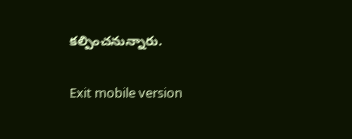కల్పించ‌నున్నారు.

Exit mobile version